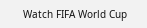Watch FIFA World Cup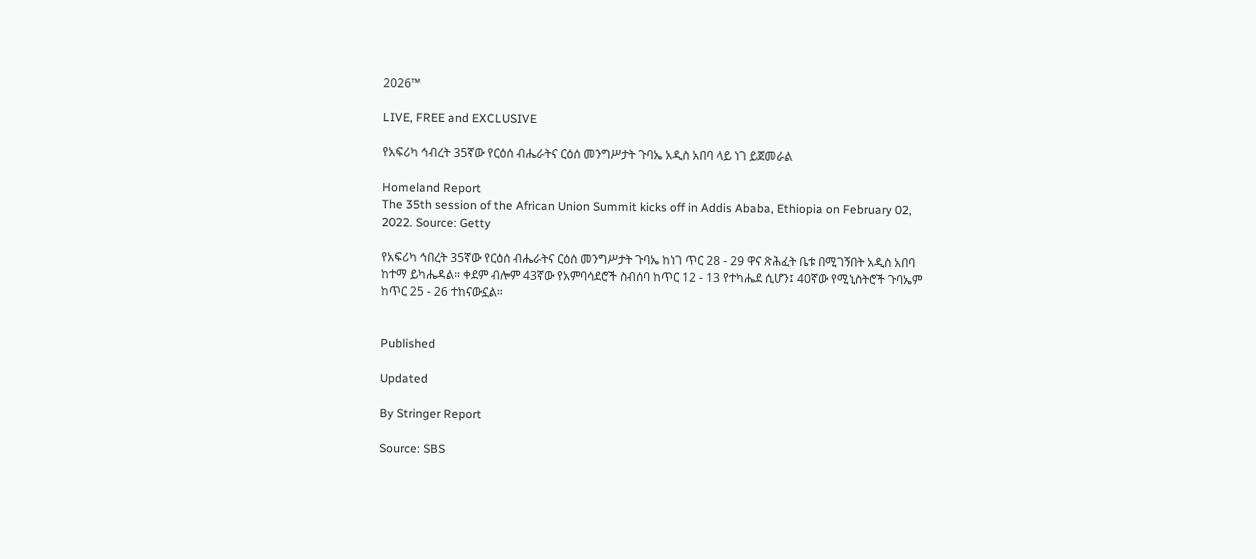2026™

LIVE, FREE and EXCLUSIVE

የአፍሪካ ኅብረት 35ኛው የርዕሰ ብሔራትና ርዕሰ መንግሥታት ጉባኤ አዲስ አበባ ላይ ነገ ይጀመራል

Homeland Report
The 35th session of the African Union Summit kicks off in Addis Ababa, Ethiopia on February 02, 2022. Source: Getty

የአፍሪካ ኅበረት 35ኛው የርዕሰ ብሔራትና ርዕሰ መንግሥታት ጉባኤ ከነገ ጥር 28 - 29 ዋና ጽሕፈት ቤቱ በሚገኝበት አዲስ አበባ ከተማ ይካሔዳል። ቀደም ብሎም 43ኛው የአምባሳደሮች ስብሰባ ከጥር 12 - 13 የተካሔደ ሲሆን፤ 40ኛው የሚኒስትሮች ጉባኤም ከጥር 25 - 26 ተከናውኗል።


Published

Updated

By Stringer Report

Source: SBS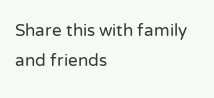Share this with family and friends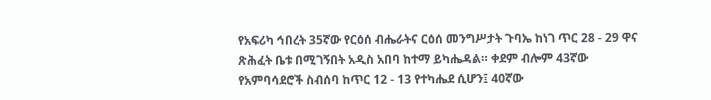የአፍሪካ ኅበረት 35ኛው የርዕሰ ብሔራትና ርዕሰ መንግሥታት ጉባኤ ከነገ ጥር 28 - 29 ዋና ጽሕፈት ቤቱ በሚገኝበት አዲስ አበባ ከተማ ይካሔዳል። ቀደም ብሎም 43ኛው የአምባሳደሮች ስብሰባ ከጥር 12 - 13 የተካሔደ ሲሆን፤ 40ኛው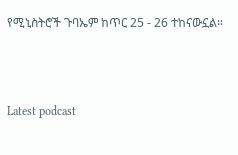የሚኒስትሮች ጉባኤም ከጥር 25 - 26 ተከናውኗል።



Latest podcast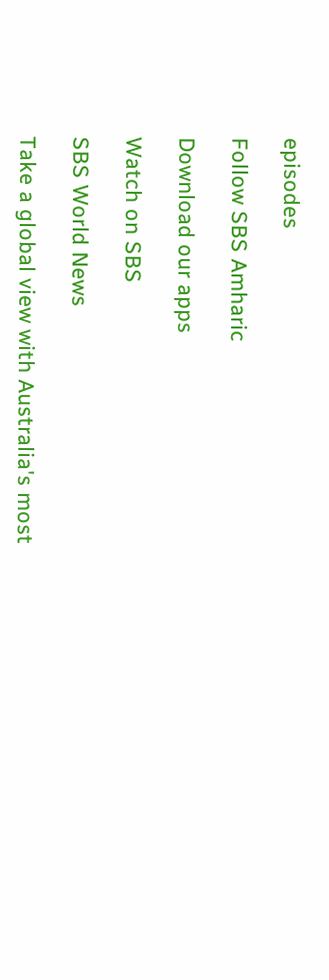episodes

Follow SBS Amharic

Download our apps

Watch on SBS

SBS World News

Take a global view with Australia's most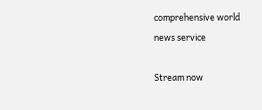comprehensive world news service

Stream now